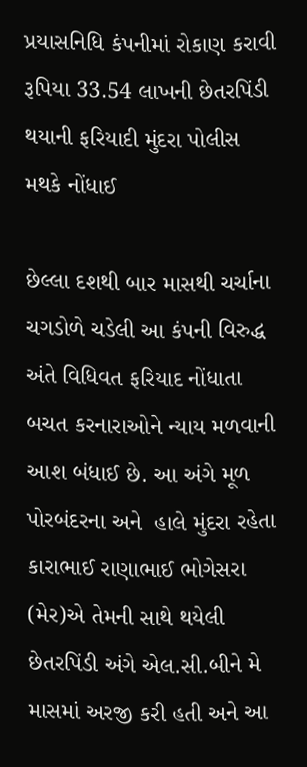પ્રયાસનિધિ કંપનીમાં રોકાણ કરાવી રૂપિયા 33.54 લાખની છેતરપિંડી થયાની ફરિયાદી મુંદરા પોલીસ મથકે નોંધાઈ

છેલ્લા દશથી બાર માસથી ચર્ચાના ચગડોળે ચડેલી આ કંપની વિરુદ્ધ અંતે વિધિવત ફરિયાદ નોંધાતા બચત કરનારાઓને ન્યાય મળવાની આશ બંધાઈ છે. આ અંગે મૂળ પોરબંદરના અને  હાલે મુંદરા રહેતા કારાભાઈ રાણાભાઈ ભોગેસરા (મેર)એ તેમની સાથે થયેલી છેતરપિંડી અંગે એલ.સી.બીને મે માસમાં અરજી કરી હતી અને આ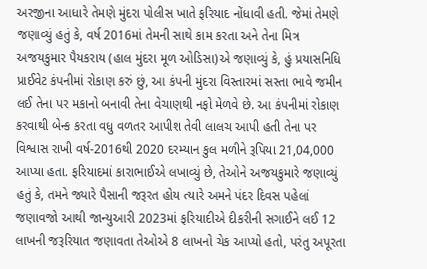અરજીના આધારે તેમણે મુંદરા પોલીસ ખાતે ફરિયાદ નોંધાવી હતી. જેમાં તેમણે જણાવ્યું હતું કે, વર્ષ 2016માં તેમની સાથે કામ કરતા અને તેના મિત્ર અજયકુમાર પૈયકરાય (હાલ મુંદરા મૂળ ઓડિસા)એ જણાવ્યું કે, હું પ્રયાસનિધિ પ્રાઈવેટ કંપનીમાં રોકાણ કરું છું, આ કંપની મુંદરા વિસ્તારમાં સસ્તા ભાવે જમીન લઈ તેના પર મકાનો બનાવી તેના વેચાણથી નફો મેળવે છે. આ કંપનીમાં રોકાણ કરવાથી બેન્ક કરતા વધુ વળતર આપીશ તેવી લાલચ આપી હતી તેના પર વિશ્વાસ રાખી વર્ષ-2016થી 2020 દરમ્યાન કુલ મળીને રૂપિયા 21,04,000 આપ્યા હતા. ફરિયાદમાં કારાભાઈએ લખાવ્યું છે, તેઓને અજયકુમારે જણાવ્યું હતું કે, તમને જ્યારે પૈસાની જરૂરત હોય ત્યારે અમને પંદર દિવસ પહેલાં જણાવજો આથી જાન્યુઆરી 2023માં ફરિયાદીએ દીકરીની સગાઈને લઈ 12 લાખની જરૂરિયાત જણાવતા તેઓએ 8 લાખનો ચેક આપ્યો હતો, પરંતુ અપૂરતા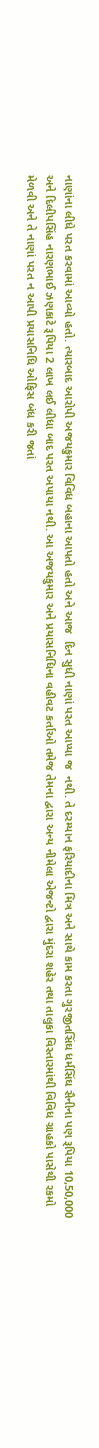નાણાંના લીધે પરત કરવામાં આવ્યો હતો. ત્યારબાદ આરોપી અજયકુમાર વિવિધ બહાના આપતો હતો અને આજ  દિન સુધી નાણાં પરત આપ્યા જ  નથી. તે દરમ્યાન ફરિયાદીના મિત્ર અને સાથે કામ કરતા ગુરજીતસિંઘ ધર્મસિંઘ સૈનીના પણ રૂપિયા 10,50,000 અને દિલીપસિંહ નારણભાઈ ઝણકાટે રૂપિયા 2 લાખ લઈ લીધા બાદ પરત અપાયા નથી. આ અજયકુમાર અને પ્રયાસનિધિના વહીવટ કર્તાઓ તમેજ તેમના દ્વારા અન્ય નીમેલા એજન્ટો દ્વારા મુંદરા શહેર તથા તાલુકા વિસ્તારમાંથી વિવિધ ગ્રાહકો પાસેથી રકમો મેળવી અને તે નાણાં પરત ન આપી પ્રયાસનિધિ ઓફિસ બંધ કરી જતાં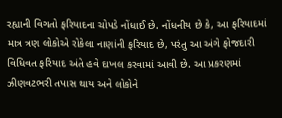રહ્યાની વિગતો ફરિયાદના ચોપડે નોંધાઈ છે. નોંધનીય છે કે, આ ફરિયાદમાં માત્ર ત્રણ લોકોએ રોકેલા નાણાંની ફરિયાદ છે, પરંતુ આ અંગે ફોજદારી વિધિવત ફરિયાદ અંતે હવે દાખલ કરવામાં આવી છે. આ પ્રકરણમાં ઝીણવટભરી તપાસ થાય અને લોકોને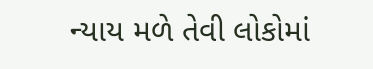ન્યાય મળે તેવી લોકોમાં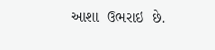આશા  ઉભરાઇ  છે.